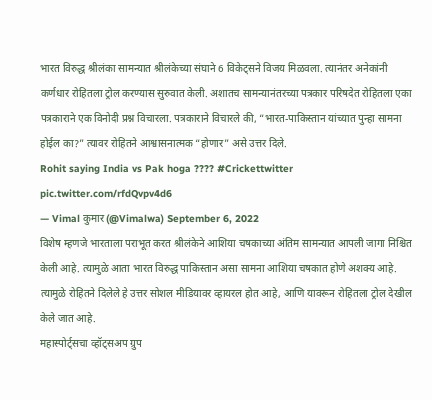भारत विरुद्ध श्रीलंका सामन्यात श्रीलंकेच्या संघाने 6 विकेट्सने विजय मिळवला. त्यानंतर अनेकांनी कर्णधार रोहितला ट्रोल करण्यास सुरुवात केली. अशातच सामन्यानंतरच्या पत्रकार परिषदेत रोहितला एका पत्रकाराने एक विनोदी प्रश्न विचारला. पत्रकाराने विचारले की, “भारत-पाकिस्तान यांच्यात पुन्हा सामना होईल का?” त्यावर रोहितने आश्वासनात्मक “होणार” असे उत्तर दिले.
Rohit saying India vs Pak hoga ???? #Crickettwitter pic.twitter.com/rfdQvpv4d6
— Vimal कुमार (@Vimalwa) September 6, 2022
विशेष म्हणजे भारताला पराभूत करत श्रीलंकेने आशिया चषकाच्या अंतिम सामन्यात आपली जागा निश्चित केली आहे. त्यामुळे आता भारत विरुद्ध पाकिस्तान असा सामना आशिया चषकात होणे अशक्य आहे. त्यामुळे रोहितने दिलेले हे उत्तर सोशल मीडियावर व्हायरल होत आहे, आणि यावरून रोहितला ट्रोल देखील केले जात आहे.
महास्पोर्ट्सचा व्हॉट्सअप ग्रुप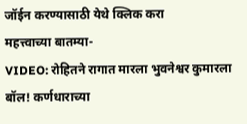जॉईन करण्यासाठी येथे क्लिक करा
महत्त्वाच्या बातम्या-
VIDEO: रोहितने रागात मारला भुवनेश्वर कुमारला बॉल! कर्णधाराच्या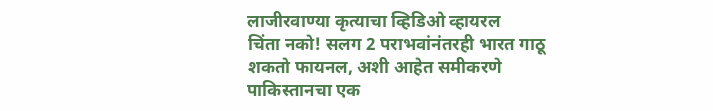लाजीरवाण्या कृत्याचा व्हिडिओ व्हायरल
चिंता नको! सलग 2 पराभवांनंतरही भारत गाठू शकतो फायनल, अशी आहेत समीकरणे
पाकिस्तानचा एक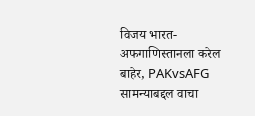विजय भारत-अफगाणिस्तानला करेल बाहेर, PAKvsAFG सामन्याबद्दल वाचा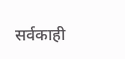सर्वकाही